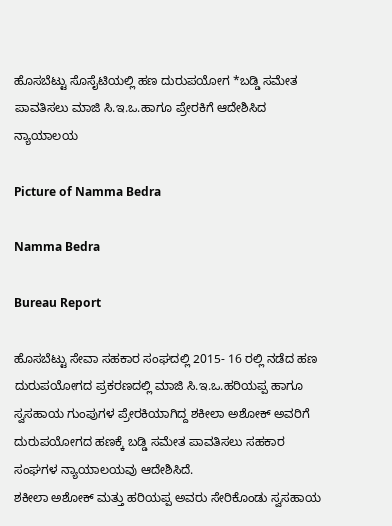ಹೊಸಬೆಟ್ಟು ಸೊಸೈಟಿಯಲ್ಲಿ ಹಣ ದುರುಪಯೋಗ *ಬಡ್ಡಿ ಸಮೇತ ಪಾವತಿಸಲು ಮಾಜಿ ಸಿ.ಇ.ಒ.ಹಾಗೂ ಪ್ರೇರಕಿಗೆ ಆದೇಶಿಸಿದ ನ್ಯಾಯಾಲಯ

Picture of Namma Bedra

Namma Bedra

Bureau Report

ಹೊಸಬೆಟ್ಟು ಸೇವಾ ಸಹಕಾರ ಸಂಘದಲ್ಲಿ 2015- 16 ರಲ್ಲಿ ನಡೆದ ಹಣ ದುರುಪಯೋಗದ ಪ್ರಕರಣದಲ್ಲಿ ಮಾಜಿ ಸಿ.ಇ.ಒ.ಹರಿಯಪ್ಪ ಹಾಗೂ ಸ್ವಸಹಾಯ ಗುಂಪುಗಳ ಪ್ರೇರಕಿಯಾಗಿದ್ದ ಶಕೀಲಾ ಅಶೋಕ್ ಅವರಿಗೆ ದುರುಪಯೋಗದ ಹಣಕ್ಕೆ ಬಡ್ಡಿ ಸಮೇತ ಪಾವತಿಸಲು ಸಹಕಾರ ಸಂಘಗಳ ನ್ಯಾಯಾಲಯವು ಆದೇಶಿಸಿದೆ.
ಶಕೀಲಾ ಅಶೋಕ್ ಮತ್ತು ಹರಿಯಪ್ಪ ಅವರು ಸೇರಿಕೊಂಡು ಸ್ವಸಹಾಯ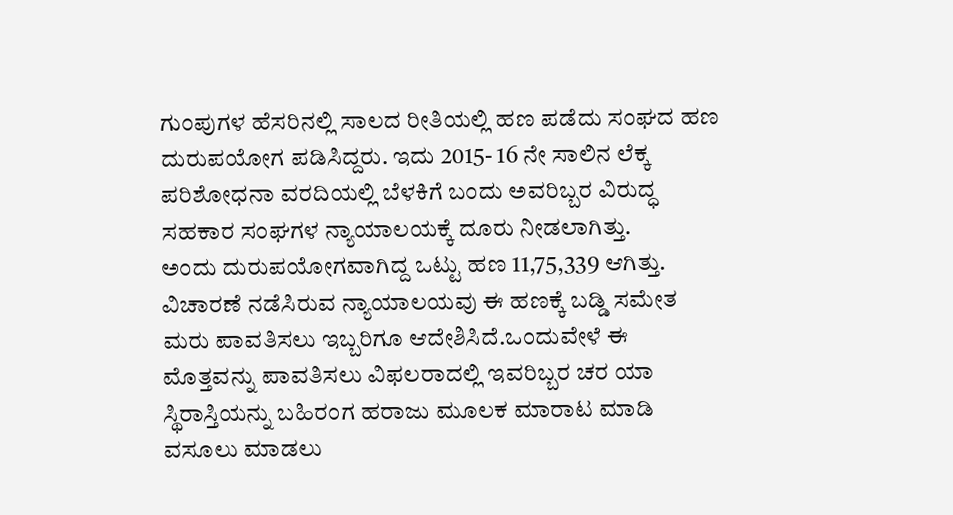ಗುಂಪುಗಳ ಹೆಸರಿನಲ್ಲಿ ಸಾಲದ ರೀತಿಯಲ್ಲಿ ಹಣ ಪಡೆದು ಸಂಘದ ಹಣ ದುರುಪಯೋಗ ಪಡಿಸಿದ್ದರು. ಇದು 2015- 16 ನೇ ಸಾಲಿನ ಲೆಕ್ಕ ಪರಿಶೋಧನಾ ವರದಿಯಲ್ಲಿ ಬೆಳಕಿಗೆ ಬಂದು ಅವರಿಬ್ಬರ ವಿರುದ್ಧ ಸಹಕಾರ ಸಂಘಗಳ ನ್ಯಾಯಾಲಯಕ್ಕೆ ದೂರು ನೀಡಲಾಗಿತ್ತು.
ಅಂದು ದುರುಪಯೋಗವಾಗಿದ್ದ ಒಟ್ಟು ಹಣ 11,75,339 ಆಗಿತ್ತು.
ವಿಚಾರಣೆ ನಡೆಸಿರುವ ನ್ಯಾಯಾಲಯವು ಈ ಹಣಕ್ಕೆ ಬಡ್ಡಿ ಸಮೇತ ಮರು ಪಾವತಿಸಲು ಇಬ್ಬರಿಗೂ ಆದೇಶಿಸಿದೆ.ಒಂದುವೇಳೆ ಈ ಮೊತ್ತವನ್ನು ಪಾವತಿಸಲು ವಿಫಲರಾದಲ್ಲಿ ಇವರಿಬ್ಬರ ಚರ ಯಾ ಸ್ಥಿರಾಸ್ತಿಯನ್ನು ಬಹಿರಂಗ ಹರಾಜು ಮೂಲಕ ಮಾರಾಟ ಮಾಡಿ ವಸೂಲು ಮಾಡಲು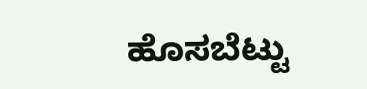ಹೊಸಬೆಟ್ಟು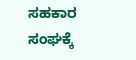ಸಹಕಾರ ಸಂಘಕ್ಕೆ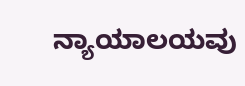ನ್ಯಾಯಾಲಯವು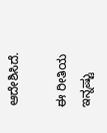ಆದೇಶಿಸಿದೆ.

ಈ ರೀತಿಯ ಇನ್ನಷ್ಟು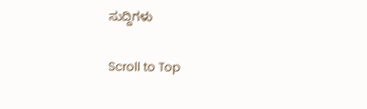ಸುದ್ದಿಗಳು

Scroll to Top